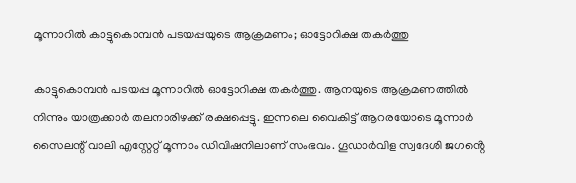മൂന്നാറിൽ കാട്ടുകൊമ്പൻ പടയപ്പയുടെ ആക്രമണം; ഓട്ടോറിക്ഷ തകർത്തു

കാട്ടുകൊമ്പൻ പടയപ്പ മൂന്നാറിൽ ഓട്ടോറിക്ഷ തകർത്തു. ആനയുടെ ആക്രമണത്തിൽ നിന്നും യാത്രക്കാർ തലനാരിഴക്ക് രക്ഷപ്പെട്ടു. ഇന്നലെ വൈകിട്ട് ആറരയോടെ മൂന്നാർ സൈലന്റ് വാലി എസ്റ്റേറ്റ് മൂന്നാം ഡിവിഷനിലാണ് സംഭവം. ഗൂഡാർവിള സ്വദേശി ജഗൻ്റെ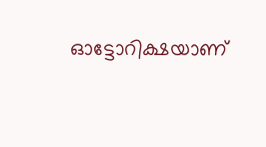ഓട്ടോറിക്ഷയാണ്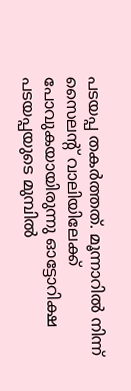പടയപ്പ തകർത്തത്. മൂന്നാറിൽ നിന്ന് സൈലന്റ് വാലിയിലേക്ക് പോവുകയായിരുന്നു ഓട്ടോറിക്ഷ പടയപ്പയുടെ മുമ്പിൽ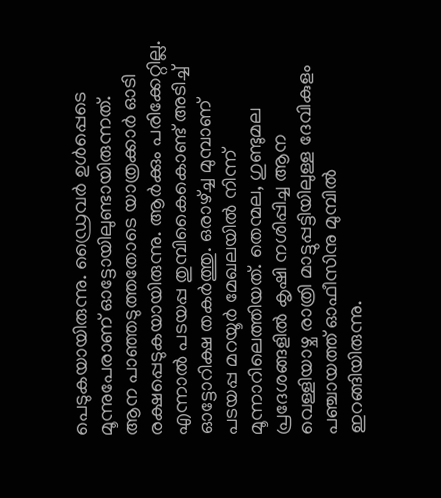പെടുകയായിരുന്നു. ഡ്രൈവർ ഉൾപ്പെടെ മൂന്നുപേരാണ് ഓട്ടോയിലുണ്ടായിരുന്നത്.
ആന പാഞ്ഞടുത്തതോടെ യാത്രക്കാർ ഓടി രക്ഷപ്പെടുകയായിരുന്നു. ആർക്കും പരിക്കേറ്റില്ല. എന്നാൽ പടയപ്പ തുമ്പികൈകൊണ്ട് അടിച്ച് ഓട്ടോറിക്ഷ തകർത്തു. ഒരാഴ്ച്ച മുമ്പാണ് പടയപ്പ മറയൂർ മേഖലയിൽ നിന്ന് മൂന്നാറിലെത്തിയത്. തെന്മല, ഗുണ്ടുമല പ്രദേശങ്ങളിൽ കൃഷി നശിപ്പിച്ച ആന വെള്ളിയാഴ്ച രാത്രി മാട്ടുപ്പട്ടിയിലുള്ള ദേവികുളം പഞ്ചായത്ത് ഓഫീസിനു മുമ്പിൽ ഇറങ്ങിയിരുന്നു.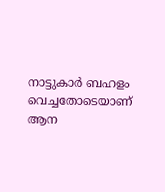നാട്ടുകാർ ബഹളം വെച്ചതോടെയാണ് ആന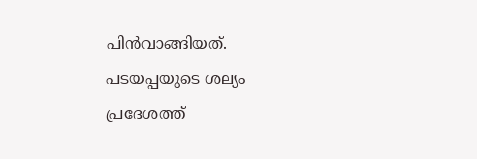പിൻവാങ്ങിയത്. പടയപ്പയുടെ ശല്യം പ്രദേശത്ത്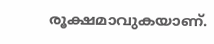രൂക്ഷമാവുകയാണ്.